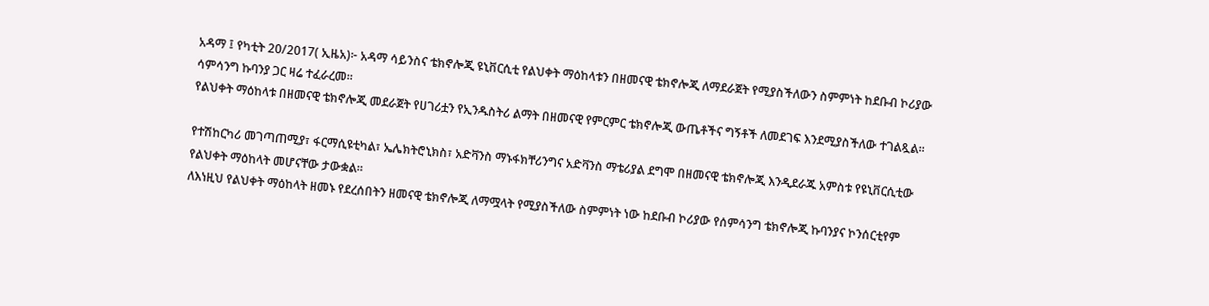አዳማ ፤ የካቲት 20/2017( ኢዜአ)፦ አዳማ ሳይንስና ቴክኖሎጂ ዩኒቨርሲቲ የልህቀት ማዕከላቱን በዘመናዊ ቴክኖሎጂ ለማደራጀት የሚያስችለውን ስምምነት ከደቡብ ኮሪያው ሳምሳንግ ኩባንያ ጋር ዛሬ ተፈራረመ።
የልህቀት ማዕከላቱ በዘመናዊ ቴክኖሎጂ መደራጀት የሀገሪቷን የኢንዱስትሪ ልማት በዘመናዊ የምርምር ቴክኖሎጂ ውጤቶችና ግኝቶች ለመደገፍ እንደሚያስችለው ተገልጿል።

የተሽከርካሪ መገጣጠሚያ፣ ፋርማሲዩቲካል፣ ኤሌክትሮኒክስ፣ አድቫንስ ማኑፋክቸሪንግና አድቫንስ ማቴሪያል ደግሞ በዘመናዊ ቴክኖሎጂ እንዲደራጁ አምስቱ የዩኒቨርሲቲው የልህቀት ማዕከላት መሆናቸው ታውቋል።
ለእነዚህ የልህቀት ማዕከላት ዘመኑ የደረሰበትን ዘመናዊ ቴክኖሎጂ ለማሟላት የሚያስችለው ስምምነት ነው ከደቡብ ኮሪያው የሰምሳንግ ቴክኖሎጂ ኩባንያና ኮንሰርቲየም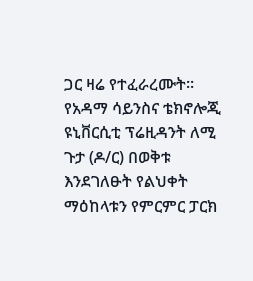ጋር ዛሬ የተፈራረሙት።
የአዳማ ሳይንስና ቴክኖሎጂ ዩኒቨርሲቲ ፕሬዚዳንት ለሚ ጉታ (ዶ/ር) በወቅቱ እንደገለፁት የልህቀት ማዕከላቱን የምርምር ፓርክ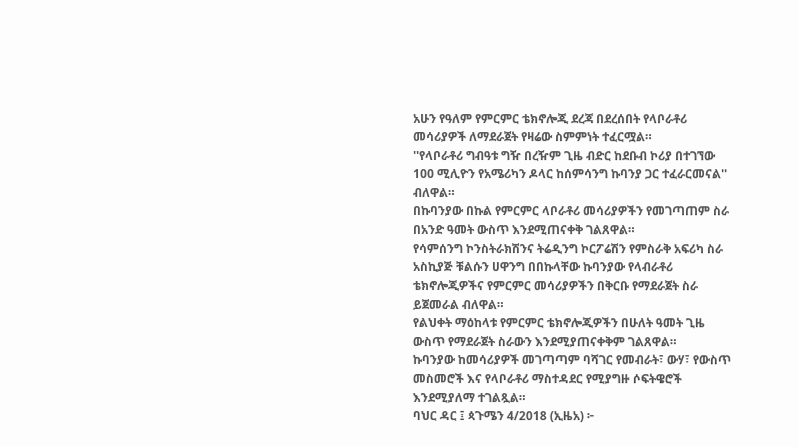አሁን የዓለም የምርምር ቴክኖሎጂ ደረጃ በደረሰበት የላቦራቶሪ መሳሪያዎች ለማደራጀት የዛሬው ስምምነት ተፈርሟል።
''የላቦራቶሪ ግብዓቱ ግዥ በረዥም ጊዜ ብድር ከደቡብ ኮሪያ በተገኘው 100 ሚሊዮን የአሜሪካን ዶላር ከሰምሳንግ ኩባንያ ጋር ተፈራርመናል'' ብለዋል።
በኩባንያው በኩል የምርምር ላቦራቶሪ መሳሪያዎችን የመገጣጠም ስራ በአንድ ዓመት ውስጥ እንደሚጠናቀቅ ገልጸዋል።
የሳምሰንግ ኮንስትራክሽንና ትሬዲንግ ኮርፖሬሽን የምስራቅ አፍሪካ ስራ አስኪያጅ ቹልሱን ሀዋንግ በበኩላቸው ኩባንያው የላብራቶሪ ቴክኖሎጂዎችና የምርምር መሳሪያዎችን በቅርቡ የማደራጀት ስራ ይጀመራል ብለዋል።
የልህቀት ማዕከላቱ የምርምር ቴክኖሎጂዎችን በሁለት ዓመት ጊዜ ውስጥ የማደራጀት ስራውን እንደሚያጠናቀቅም ገልጸዋል።
ኩባንያው ከመሳሪያዎች መገጣጣም ባሻገር የመብራት፣ ውሃ፣ የውስጥ መስመሮች እና የላቦራቶሪ ማስተዳደር የሚያግዙ ሶፍትዌሮች እንደሚያለማ ተገልጿል።
ባህር ዳር ፤ ጳጉሜን 4/2018 (ኢዜአ) ፦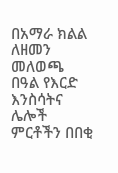በአማራ ክልል ለዘመን መለወጫ በዓል የእርድ እንስሳትና ሌሎች ምርቶችን በበቂ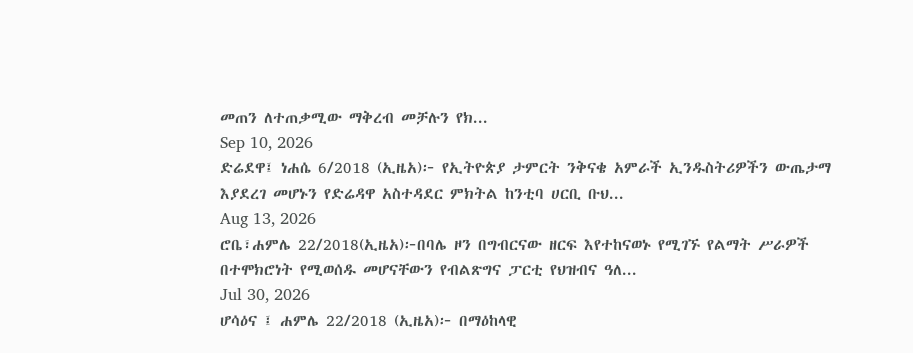መጠን ለተጠቃሚው ማቅረብ መቻሉን የክ...
Sep 10, 2026
ድሬደዋ፤ ነሐሴ 6/2018 (ኢዜአ)፦ የኢትዮጵያ ታምርት ንቅናቄ አምራች ኢንዱስትሪዎችን ውጤታማ እያደረገ መሆኑን የድሬዳዋ አስተዳደር ምክትል ከንቲባ ሀርቢ ቡህ...
Aug 13, 2026
ሮቤ፣ሐምሌ 22/2018(ኢዜአ)፦በባሌ ዞን በግብርናው ዘርፍ እየተከናወኑ የሚገኙ የልማት ሥራዎች በተሞክሮነት የሚወሰዱ መሆናቸውን የብልጽግና ፓርቲ የህዝብና ዓለ...
Jul 30, 2026
ሆሳዕና ፤ ሐምሌ 22/2018 (ኢዜአ)፦ በማዕከላዊ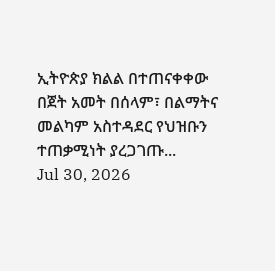ኢትዮጵያ ክልል በተጠናቀቀው በጀት አመት በሰላም፣ በልማትና መልካም አስተዳደር የህዝቡን ተጠቃሚነት ያረጋገጡ...
Jul 30, 2026